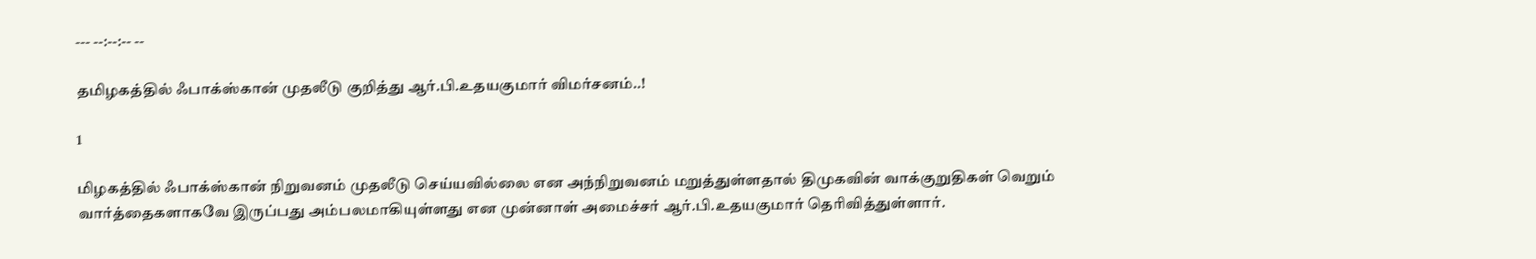--- --:--:-- --

தமிழகத்தில் ஃபாக்ஸ்கான் முதலீடு குறித்து ஆர்.பி.உதயகுமார் விமர்சனம்..!

1

மிழகத்தில் ஃபாக்ஸ்கான் நிறுவனம் முதலீடு செய்யவில்லை என அந்நிறுவனம் மறுத்துள்ளதால் திமுகவின் வாக்குறுதிகள் வெறும் வார்த்தைகளாகவே இருப்பது அம்பலமாகியுள்ளது என முன்னாள் அமைச்சர் ஆர்.பி.உதயகுமார் தெரிவித்துள்ளார்.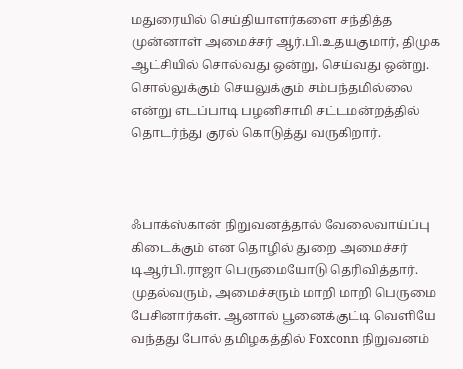மதுரையில் செய்தியாளர்களை சந்தித்த முன்னாள் அமைச்சர் ஆர்.பி.உதயகுமார், திமுக ஆட்சியில் சொல்வது ஒன்று, செய்வது ஒன்று. சொல்லுக்கும் செயலுக்கும் சம்பந்தமில்லை என்று எடப்பாடி பழனிசாமி சட்டமன்றத்தில் தொடர்ந்து குரல் கொடுத்து வருகிறார்.



ஃபாக்ஸ்கான் நிறுவனத்தால் வேலைவாய்ப்பு கிடைக்கும் என தொழில் துறை அமைச்சர் டிஆர்பி.ராஜா பெருமையோடு தெரிவித்தார். முதல்வரும், அமைச்சரும் மாறி மாறி பெருமை பேசினார்கள். ஆனால் பூனைக்குட்டி வெளியே வந்தது போல் தமிழகத்தில் Foxconn நிறுவனம்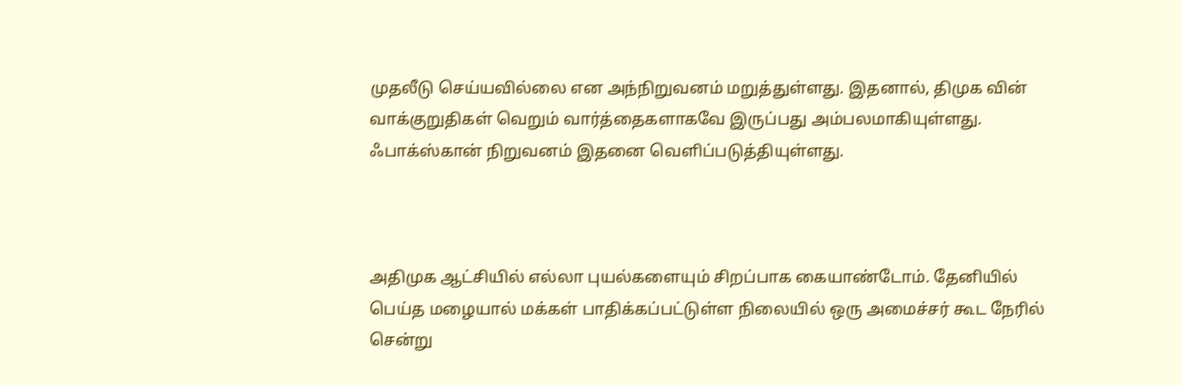முதலீடு செய்யவில்லை என அந்நிறுவனம் மறுத்துள்ளது. இதனால், திமுக வின் வாக்குறுதிகள் வெறும் வார்த்தைகளாகவே இருப்பது அம்பலமாகியுள்ளது. ஃபாக்ஸ்கான் நிறுவனம் இதனை வெளிப்படுத்தியுள்ளது.



அதிமுக ஆட்சியில் எல்லா புயல்களையும் சிறப்பாக கையாண்டோம். தேனியில் பெய்த மழையால் மக்கள் பாதிக்கப்பட்டுள்ள நிலையில் ஒரு அமைச்சர் கூட நேரில் சென்று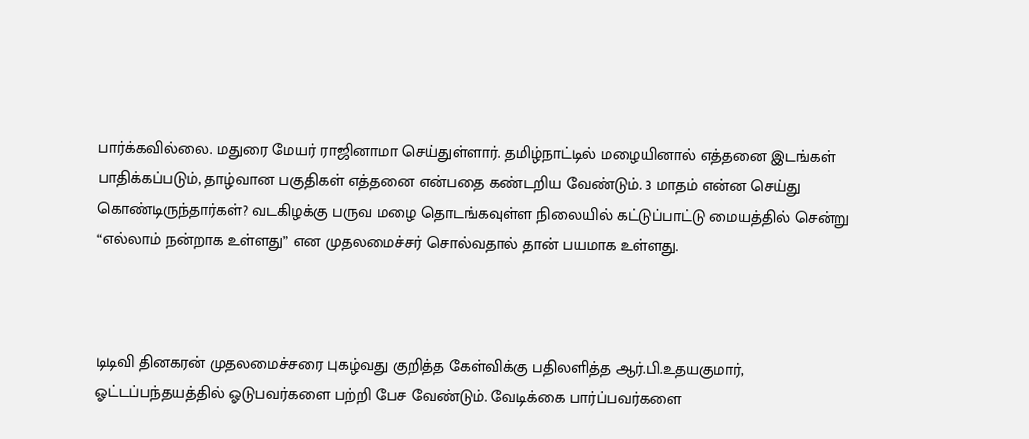பார்க்கவில்லை. மதுரை மேயர் ராஜினாமா செய்துள்ளார். தமிழ்நாட்டில் மழையினால் எத்தனை இடங்கள் பாதிக்கப்படும், தாழ்வான பகுதிகள் எத்தனை என்பதை கண்டறிய வேண்டும். 3 மாதம் என்ன செய்து கொண்டிருந்தார்கள்? வடகிழக்கு பருவ மழை தொடங்கவுள்ள நிலையில் கட்டுப்பாட்டு மையத்தில் சென்று “எல்லாம் நன்றாக உள்ளது” என முதலமைச்சர் சொல்வதால் தான் பயமாக உள்ளது.



டிடிவி தினகரன் முதலமைச்சரை புகழ்வது குறித்த கேள்விக்கு பதிலளித்த ஆர்.பி.உதயகுமார், ஓட்டப்பந்தயத்தில் ஓடுபவர்களை பற்றி பேச வேண்டும். வேடிக்கை பார்ப்பவர்களை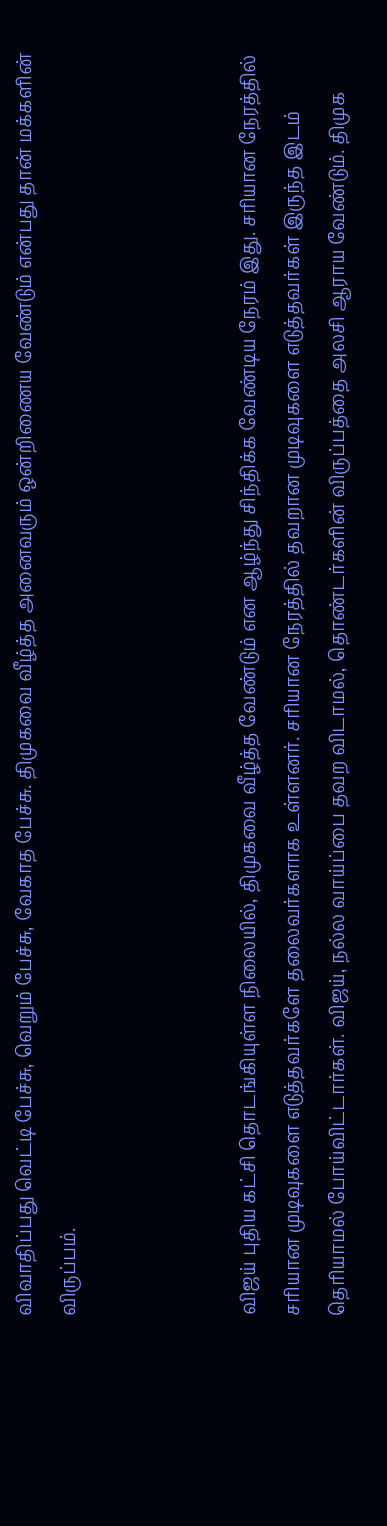விவாதிப்பது வெட்டி பேச்சு, வெறும் பேச்சு, வேகாத பேச்சு. திமுகவை வீழ்த்த அனைவரும் ஒன்றிணைய வேண்டும் என்பது தான் மக்களின் விருப்பம்.



விஜய் புதிய கட்சி தொடங்கியுள்ள நிலையில், திமுகவை வீழ்த்த வேண்டும் என ஆழ்ந்து சிந்திக்க வேண்டிய நேரம் இது. சரியான நேரத்தில் சரியான முடிவுகளை எடுத்தவர்களே தலைவர்களாக உள்ளனர். சரியான நேரத்தில் தவறான முடிவுகளை எடுத்தவர்கள் இருந்த இடம் தெரியாமல் போய்விட்டார்கள். விஜய், நல்ல வாய்ப்பை தவற விடாமல், தொண்டர்களின் விருப்பத்தை அலசி ஆராய வேண்டும். திமுக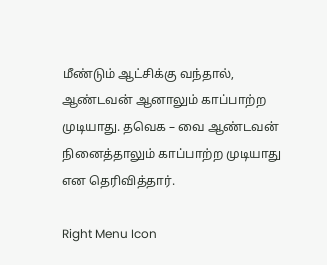மீண்டும் ஆட்சிக்கு வந்தால், ஆண்டவன் ஆனாலும் காப்பாற்ற முடியாது. தவெக – வை ஆண்டவன் நினைத்தாலும் காப்பாற்ற முடியாது என தெரிவித்தார்.

Right Menu Icon